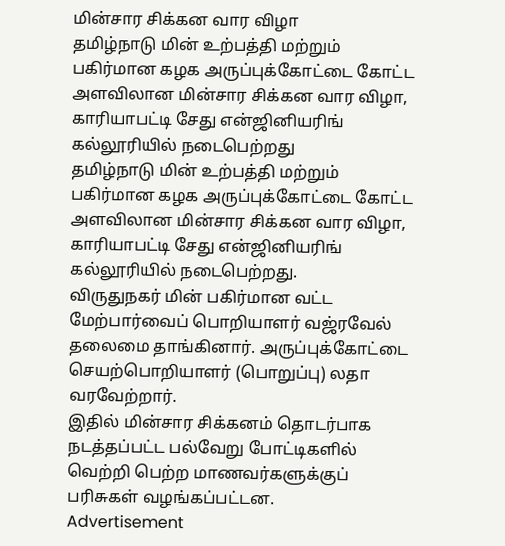மின்சார சிக்கன வார விழா
தமிழ்நாடு மின் உற்பத்தி மற்றும் பகிர்மான கழக அருப்புக்கோட்டை கோட்ட அளவிலான மின்சார சிக்கன வார விழா, காரியாபட்டி சேது என்ஜினியரிங் கல்லூரியில் நடைபெற்றது
தமிழ்நாடு மின் உற்பத்தி மற்றும் பகிர்மான கழக அருப்புக்கோட்டை கோட்ட அளவிலான மின்சார சிக்கன வார விழா, காரியாபட்டி சேது என்ஜினியரிங் கல்லூரியில் நடைபெற்றது.
விருதுநகர் மின் பகிர்மான வட்ட மேற்பார்வைப் பொறியாளர் வஜ்ரவேல் தலைமை தாங்கினார். அருப்புக்கோட்டை செயற்பொறியாளர் (பொறுப்பு) லதா வரவேற்றார்.
இதில் மின்சார சிக்கனம் தொடர்பாக நடத்தப்பட்ட பல்வேறு போட்டிகளில் வெற்றி பெற்ற மாணவர்களுக்குப் பரிசுகள் வழங்கப்பட்டன.
Advertisement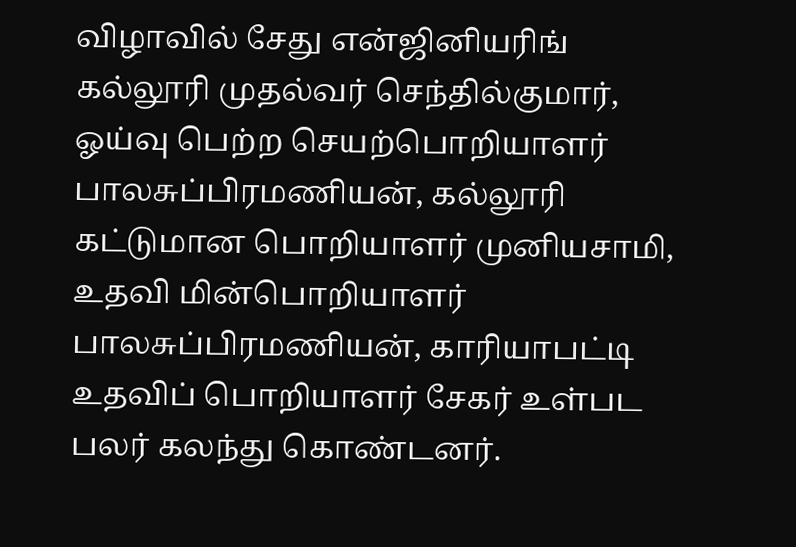விழாவில் சேது என்ஜினியரிங் கல்லூரி முதல்வர் செந்தில்குமார், ஓய்வு பெற்ற செயற்பொறியாளர் பாலசுப்பிரமணியன், கல்லூரி கட்டுமான பொறியாளர் முனியசாமி, உதவி மின்பொறியாளர் பாலசுப்பிரமணியன், காரியாபட்டி உதவிப் பொறியாளர் சேகர் உள்பட பலர் கலந்து கொண்டனர்.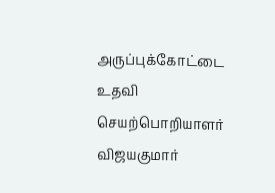அருப்புக்கோட்டை உதவி செயற்பொறியாளர் விஜயகுமார்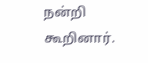நன்றி கூறினார்.